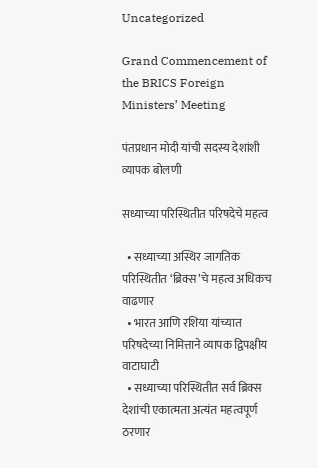Uncategorized

Grand Commencement of the BRICS Foreign Ministers’ Meeting

पंतप्रधान मोदी यांची सदस्य देशांशी व्यापक बोलणी

सध्याच्या परिस्थितीत परिषदेचे महत्व

  • सध्याच्या अस्थिर जागतिक परिस्थितीत ‘ब्रिक्स’चे महत्व अधिकच वाढणार
  • भारत आणि रशिया यांच्यात परिषदेच्या निमित्ताने व्यापक द्विपक्षीय वाटाघाटी
  • सध्याच्या परिस्थितीत सर्व ब्रिक्स देशांची एकात्मता अत्यंत महत्वपूर्ण ठरणार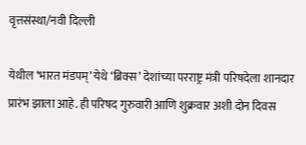वृत्तसंस्था/नवी दिल्ली

येथील ‘भारत मंडपम्’ येथे ‘ब्रिक्स’ देशांच्या परराष्ट्र मंत्री परिषदेला शानदार प्रारंभ झाला आहे. ही परिषद गुरुवारी आणि शुक्रवार अशी दोन दिवस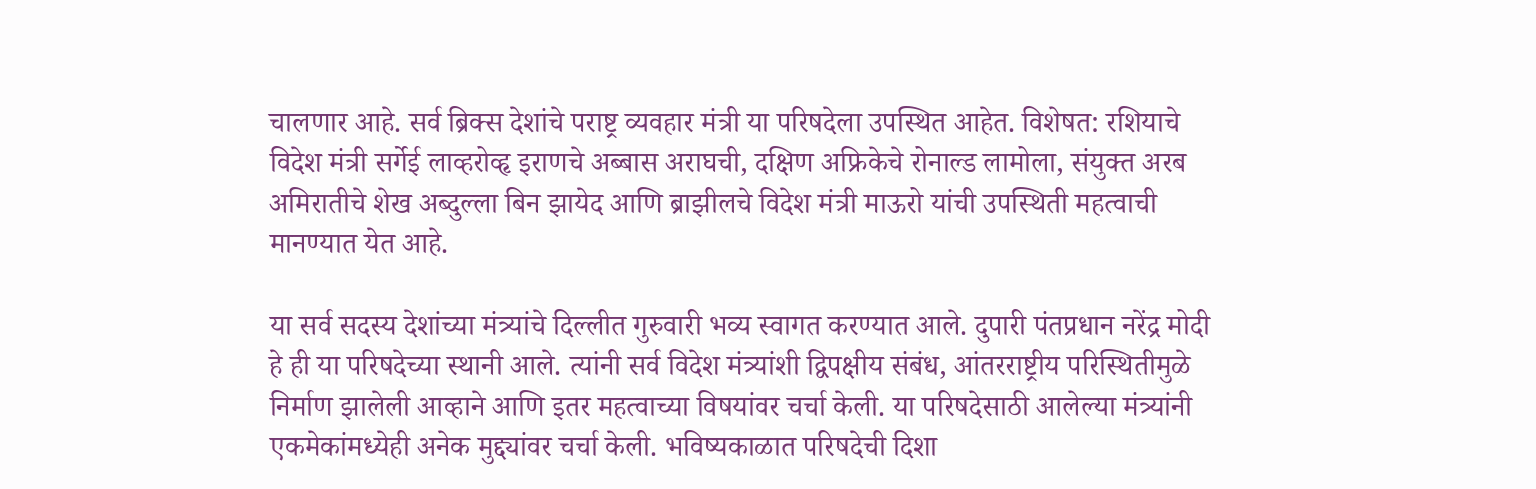चालणार आहे. सर्व ब्रिक्स देशांचे पराष्ट्र व्यवहार मंत्री या परिषदेला उपस्थित आहेत. विशेषत: रशियाचे विदेश मंत्री सर्गेई लाव्हरोव्हृ इराणचे अब्बास अराघची, दक्षिण अफ्रिकेचे रोनाल्ड लामोला, संयुक्त अरब अमिरातीचे शेख अब्दुल्ला बिन झायेद आणि ब्राझीलचे विदेश मंत्री माऊरो यांची उपस्थिती महत्वाची मानण्यात येत आहे.

या सर्व सदस्य देशांच्या मंत्र्यांचे दिल्लीत गुरुवारी भव्य स्वागत करण्यात आले. दुपारी पंतप्रधान नरेंद्र मोदी हे ही या परिषदेच्या स्थानी आले. त्यांनी सर्व विदेश मंत्र्यांशी द्विपक्षीय संबंध, आंतरराष्ट्रीय परिस्थितीमुळे निर्माण झालेली आव्हाने आणि इतर महत्वाच्या विषयांवर चर्चा केली. या परिषदेसाठी आलेल्या मंत्र्यांनी एकमेकांमध्येही अनेक मुद्द्यांवर चर्चा केली. भविष्यकाळात परिषदेची दिशा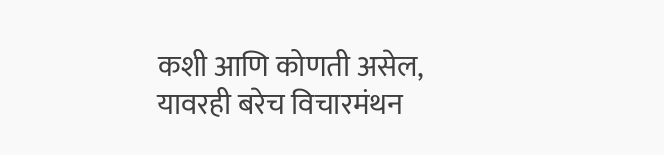कशी आणि कोणती असेल, यावरही बरेच विचारमंथन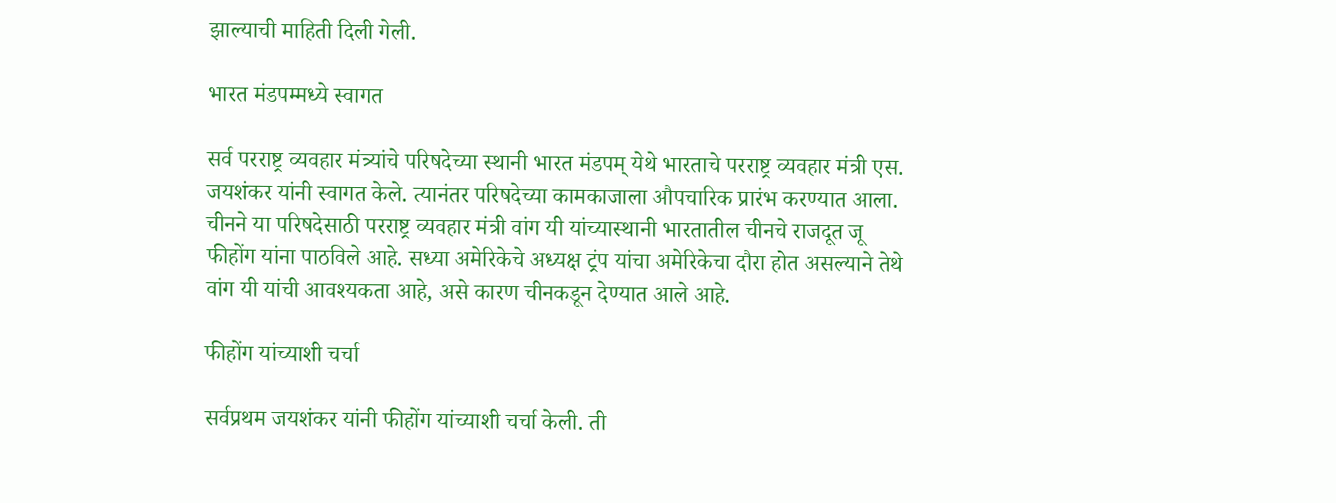झाल्याची माहिती दिली गेली.

भारत मंडपम्मध्ये स्वागत

सर्व परराष्ट्र व्यवहार मंत्र्यांचे परिषदेच्या स्थानी भारत मंडपम् येथे भारताचे परराष्ट्र व्यवहार मंत्री एस. जयशंकर यांनी स्वागत केले. त्यानंतर परिषदेच्या कामकाजाला औपचारिक प्रारंभ करण्यात आला. चीनने या परिषदेसाठी परराष्ट्र व्यवहार मंत्री वांग यी यांच्यास्थानी भारतातील चीनचे राजदूत जू फीहोंग यांना पाठविले आहे. सध्या अमेरिकेचे अध्यक्ष ट्रंप यांचा अमेरिकेचा दौरा होत असल्याने तेथे वांग यी यांची आवश्यकता आहे, असे कारण चीनकडून देण्यात आले आहे.

फीहोंग यांच्याशी चर्चा

सर्वप्रथम जयशंकर यांनी फीहोंग यांच्याशी चर्चा केली. ती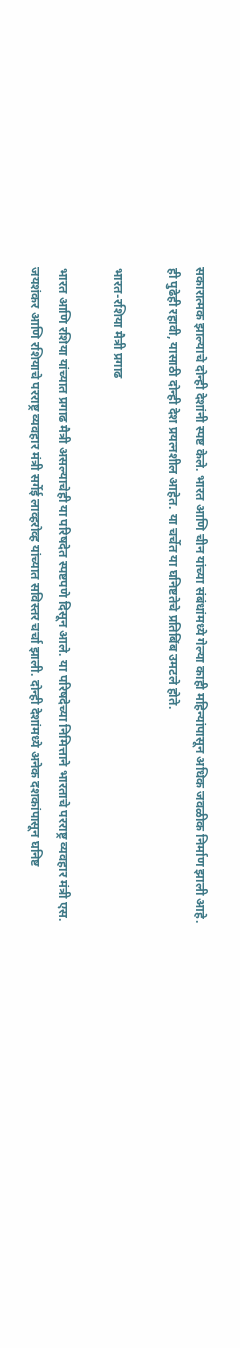सकारात्मक झाल्याचे दोन्ही देशांनी स्पष्ट केले. भारत आणि चीन यांच्या संबंधांमध्ये गेल्या काही महिन्यांपासून अधिक जवळीक निर्माण झाली आहे. ही पुढेही रहावी, यासाठी दोन्ही देश प्रयत्नशील आहेत. या चर्चेत या घनिष्टतेचे प्रतिबिंब उमटले होते.

भारत-रशिया मैत्री प्रगाढ

भारत आणि रशिया यांच्यात प्रगाढ मैत्री असल्याचेही या परिषदेत स्पष्टपणे दिसून आले. या परिषदेच्या निमित्ताने भारताचे परराष्ट्र व्यवहार मंत्री एस. जयशंकर आणि रशियाचे परराष्ट्र व्यवहार मंत्री सर्गेई लाव्हरोव्ह यांच्यात सविस्तर चर्चा झाली. दोन्ही देशांमध्ये अनेक दशकांपासून घनिष्ट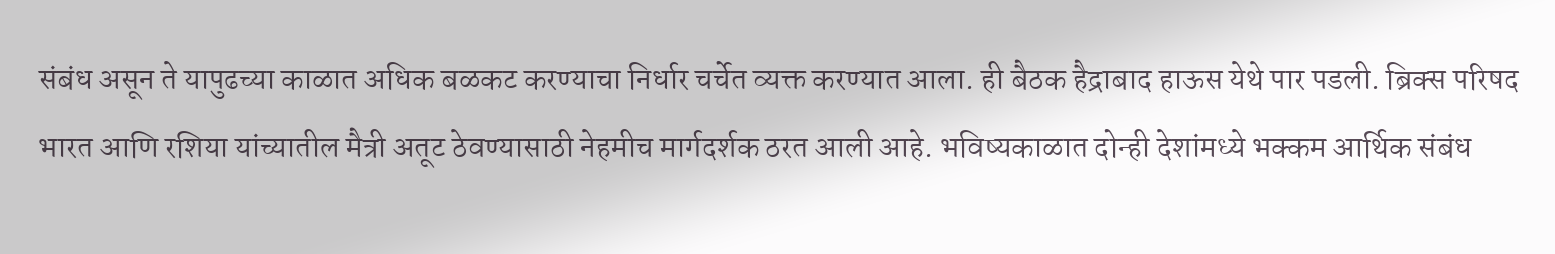संबंध असून ते यापुढच्या काळात अधिक बळकट करण्याचा निर्धार चर्चेत व्यक्त करण्यात आला. ही बैठक हैद्राबाद हाऊस येथे पार पडली. ब्रिक्स परिषद भारत आणि रशिया यांच्यातील मैत्री अतूट ठेवण्यासाठी नेहमीच मार्गदर्शक ठरत आली आहे. भविष्यकाळात दोन्ही देशांमध्ये भक्कम आर्थिक संबंध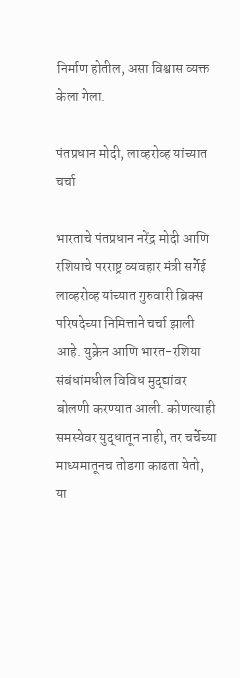निर्माण होतील, असा विश्वास व्यक्त केला गेला.

पंतप्रधान मोदी, लाव्हरोव्ह यांच्यात चर्चा

भारताचे पंतप्रधान नरेंद्र मोदी आणि रशियाचे परराष्ट्र व्यवहार मंत्री सर्गेई लाव्हरोव्ह यांच्यात गुरुवारी ब्रिक्स परिषदेच्या निमित्ताने चर्चा झाली आहे. युक्रेन आणि भारत-रशिया संबंधांमधील विविध मुद्द्यांवर बोलणी करण्यात आली. कोणत्याही समस्येवर युद्धातून नाही, तर चर्चेच्या माध्यमातूनच तोडगा काढता येतो, या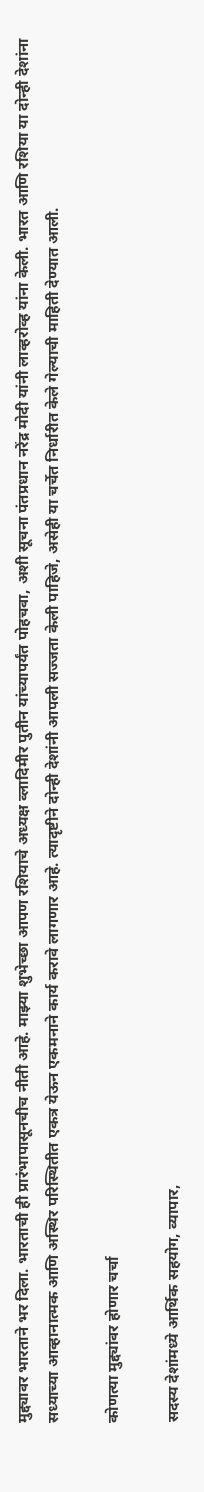मुद्द्यावर भारताने भर दिला. भारताची ही प्रारंभापासूनचीच नीती आहे. माझ्या शुभेच्छा आपण रशियाचे अध्यक्ष व्लादिमीर पुतीन यांच्यापर्यंत पोहचवा, अशी सूचना पंतप्रधान नरेंद्र मोदी यांनी लाव्हरोव्ह यांना केली. भारत आणि रशिया या दोन्ही देशांना सध्याच्या आव्हानात्मक आणि अस्थिर परिस्थितीत एकत्र येऊन एकमनाने कार्य करावे लागणार आहे. त्यादृष्टीने दोन्ही देशांनी आपली सज्जता केली पाहिजे, असेही या चर्चेत निर्धारीत केले गेल्याची माहिती देण्यात आली.

कोणत्या मुद्द्यांवर होणार चर्चा

सदस्य देशांमध्ये आर्थिक सहयोग, व्यापार,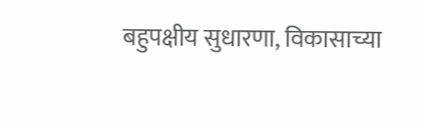बहुपक्षीय सुधारणा, विकासाच्या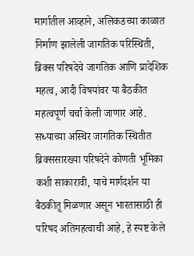मार्गातील आव्हाने, अलिकडच्या काळात निर्माण झालेली जागतिक परिस्थिती, ब्रिक्स परिषदेचे जागतिक आणि प्रादेशिक महत्व, आदी विषयांवर या बैठकीत महत्वपूर्ण चर्चा केली जाणार आहे. सध्याच्या अस्थिर जागतिक स्थितीत ब्रिक्ससारख्या परिषदेने कोणती भूमिका कशी साकारावी, याचे मार्गदर्शन या बैठकीतू मिळणार असून भारतासाठी ही परिषद अतिमहत्वाची आहे, हे स्पष्ट केले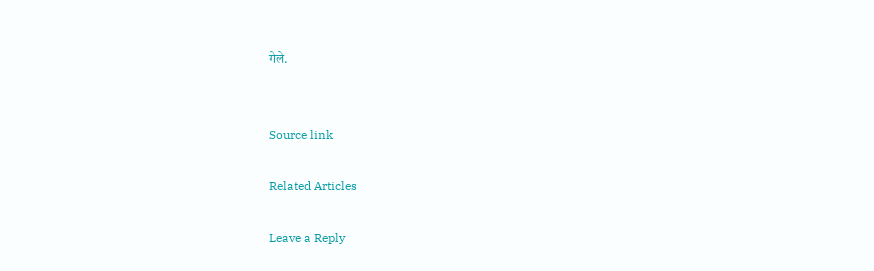गेले.


Source link

Related Articles

Leave a Reply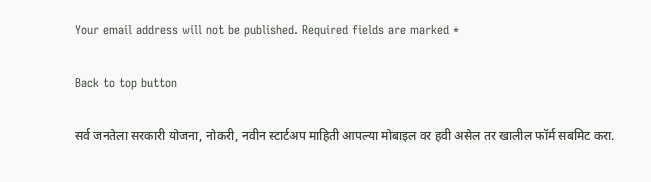Your email address will not be published. Required fields are marked *

Back to top button

सर्व जनतेला सरकारी योजना, नोकरी, नवीन स्टार्टअप माहिती आपल्या मोबाइल वर हवी असेल तर खालील फॉर्म सबमिट करा.